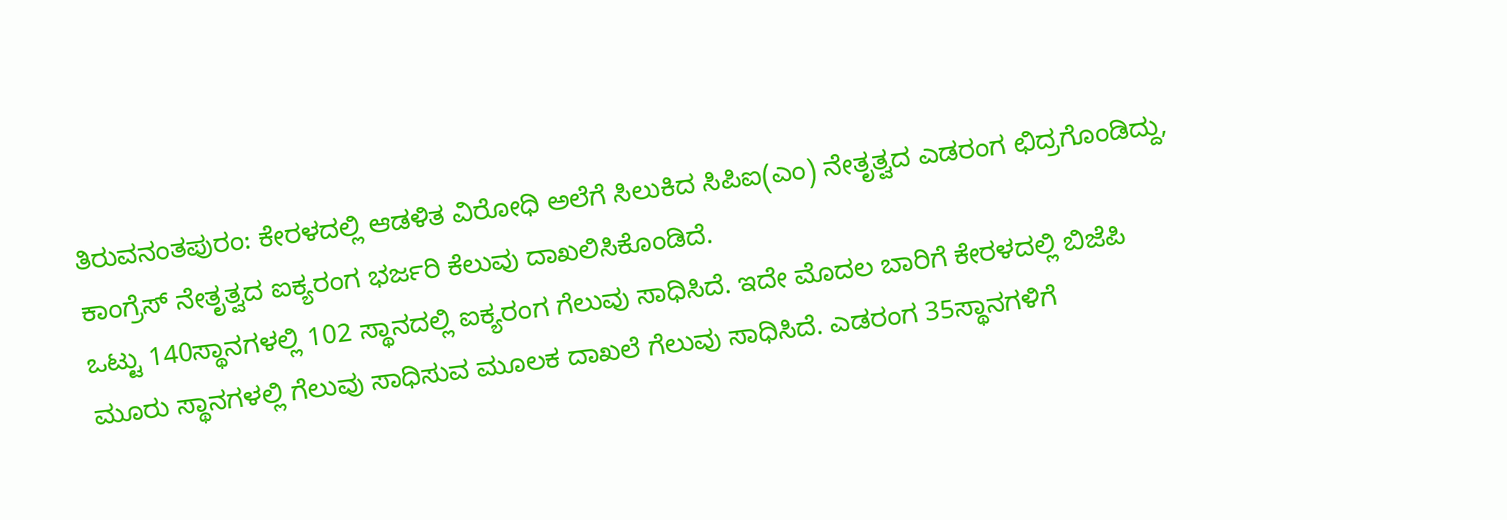ತಿರುವನಂತಪುರಂ: ಕೇರಳದಲ್ಲಿ ಆಡಳಿತ ವಿರೋಧಿ ಅಲೆಗೆ ಸಿಲುಕಿದ ಸಿಪಿಐ(ಎಂ) ನೇತೃತ್ವದ ಎಡರಂಗ ಛಿದ್ರಗೊಂಡಿದ್ದು, ಕಾಂಗ್ರೆಸ್ ನೇತೃತ್ವದ ಐಕ್ಯರಂಗ ಭರ್ಜರಿ ಕೆಲುವು ದಾಖಲಿಸಿಕೊಂಡಿದೆ.
ಒಟ್ಟು 140ಸ್ಥಾನಗಳಲ್ಲಿ 102 ಸ್ಥಾನದಲ್ಲಿ ಐಕ್ಯರಂಗ ಗೆಲುವು ಸಾಧಿಸಿದೆ. ಇದೇ ಮೊದಲ ಬಾರಿಗೆ ಕೇರಳದಲ್ಲಿ ಬಿಜೆಪಿ ಮೂರು ಸ್ಥಾನಗಳಲ್ಲಿ ಗೆಲುವು ಸಾಧಿಸುವ ಮೂಲಕ ದಾಖಲೆ ಗೆಲುವು ಸಾಧಿಸಿದೆ. ಎಡರಂಗ 35ಸ್ಥಾನಗಳಿಗೆ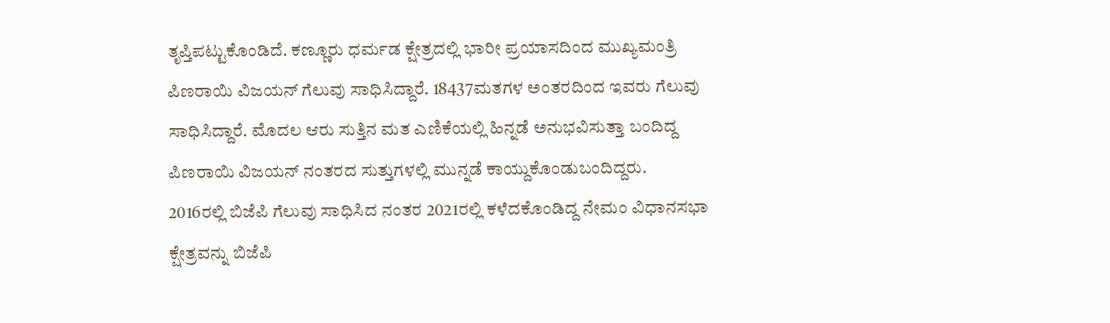ತೃಪ್ತಿಪಟ್ಟುಕೊಂಡಿದೆ. ಕಣ್ಣೂರು ಧರ್ಮಡ ಕ್ಷೇತ್ರದಲ್ಲಿ ಭಾರೀ ಪ್ರಯಾಸದಿಂದ ಮುಖ್ಯಮಂತ್ರಿ ಪಿಣರಾಯಿ ವಿಜಯನ್ ಗೆಲುವು ಸಾಧಿಸಿದ್ದಾರೆ. 18437ಮತಗಳ ಅಂತರದಿಂದ ಇವರು ಗೆಲುವು ಸಾಧಿಸಿದ್ದಾರೆ. ಮೊದಲ ಆರು ಸುತ್ತಿನ ಮತ ಎಣಿಕೆಯಲ್ಲಿ ಹಿನ್ನಡೆ ಅನುಭವಿಸುತ್ತಾ ಬಂದಿದ್ದ ಪಿಣರಾಯಿ ವಿಜಯನ್ ನಂತರದ ಸುತ್ತುಗಳಲ್ಲಿ ಮುನ್ನಡೆ ಕಾಯ್ದುಕೊಂಡುಬಂದಿದ್ದರು.
2016ರಲ್ಲಿ ಬಿಜೆಪಿ ಗೆಲುವು ಸಾಧಿಸಿದ ನಂತರ 2021ರಲ್ಲಿ ಕಳೆದಕೊಂಡಿದ್ದ ನೇಮಂ ವಿಧಾನಸಭಾ ಕ್ಷೇತ್ರವನ್ನು ಬಿಜೆಪಿ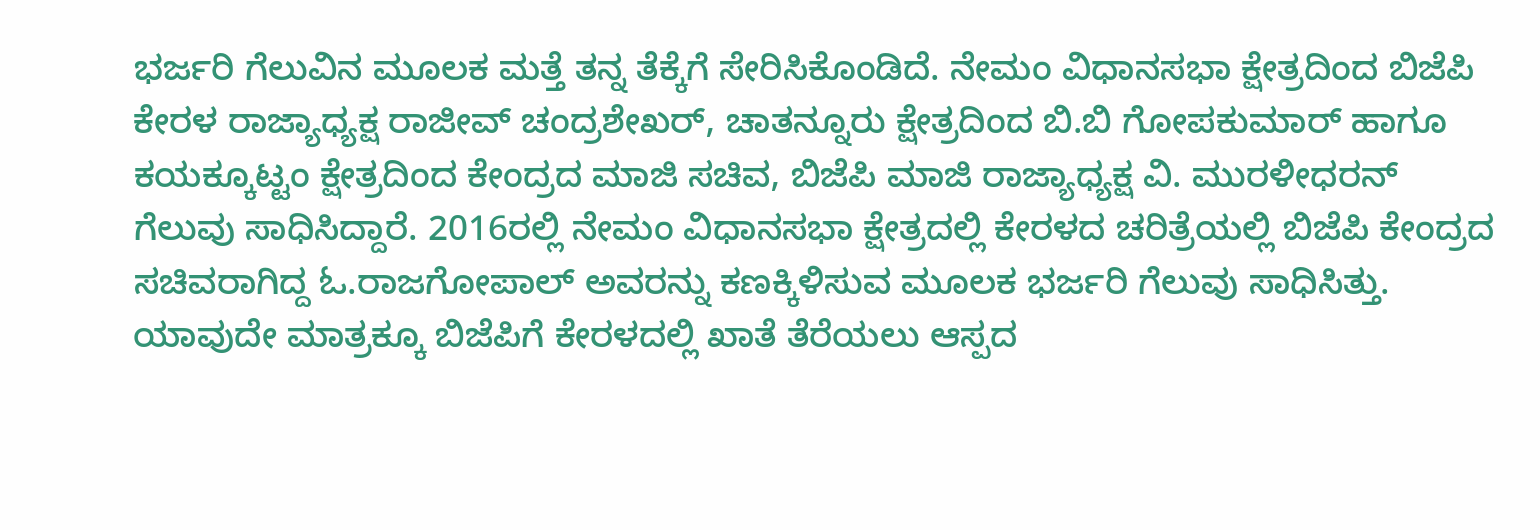ಭರ್ಜರಿ ಗೆಲುವಿನ ಮೂಲಕ ಮತ್ತೆ ತನ್ನ ತೆಕ್ಕೆಗೆ ಸೇರಿಸಿಕೊಂಡಿದೆ. ನೇಮಂ ವಿಧಾನಸಭಾ ಕ್ಷೇತ್ರದಿಂದ ಬಿಜೆಪಿ ಕೇರಳ ರಾಜ್ಯಾಧ್ಯಕ್ಷ ರಾಜೀವ್ ಚಂದ್ರಶೇಖರ್, ಚಾತನ್ನೂರು ಕ್ಷೇತ್ರದಿಂದ ಬಿ.ಬಿ ಗೋಪಕುಮಾರ್ ಹಾಗೂ ಕಯಕ್ಕೂಟ್ಟಂ ಕ್ಷೇತ್ರದಿಂದ ಕೇಂದ್ರದ ಮಾಜಿ ಸಚಿವ, ಬಿಜೆಪಿ ಮಾಜಿ ರಾಜ್ಯಾಧ್ಯಕ್ಷ ವಿ. ಮುರಳೀಧರನ್ ಗೆಲುವು ಸಾಧಿಸಿದ್ದಾರೆ. 2016ರಲ್ಲಿ ನೇಮಂ ವಿಧಾನಸಭಾ ಕ್ಷೇತ್ರದಲ್ಲಿ ಕೇರಳದ ಚರಿತ್ರೆಯಲ್ಲಿ ಬಿಜೆಪಿ ಕೇಂದ್ರದ ಸಚಿವರಾಗಿದ್ದ ಓ.ರಾಜಗೋಪಾಲ್ ಅವರನ್ನು ಕಣಕ್ಕಿಳಿಸುವ ಮೂಲಕ ಭರ್ಜರಿ ಗೆಲುವು ಸಾಧಿಸಿತ್ತು.
ಯಾವುದೇ ಮಾತ್ರಕ್ಕೂ ಬಿಜೆಪಿಗೆ ಕೇರಳದಲ್ಲಿ ಖಾತೆ ತೆರೆಯಲು ಆಸ್ಪದ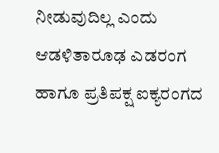ನೀಡುವುದಿಲ್ಲ ಎಂದು ಆಡಳಿತಾರೂಢ ಎಡರಂಗ ಹಾಗೂ ಪ್ರತಿಪಕ್ಷ ಐಕ್ಯರಂಗದ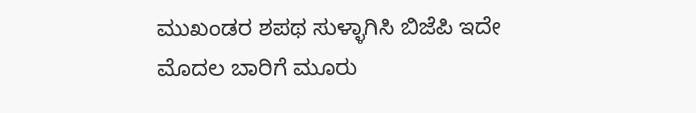ಮುಖಂಡರ ಶಪಥ ಸುಳ್ಳಾಗಿಸಿ ಬಿಜೆಪಿ ಇದೇ ಮೊದಲ ಬಾರಿಗೆ ಮೂರು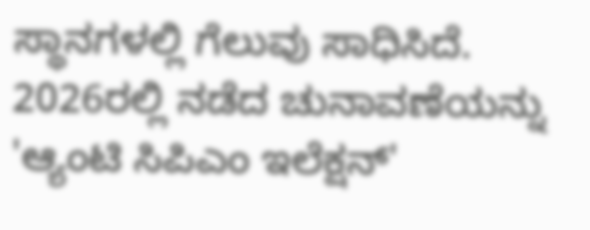ಸ್ಥಾನಗಳಲ್ಲಿ ಗೆಲುವು ಸಾಧಿಸಿದೆ. 2026ರಲ್ಲಿ ನಡೆದ ಚುನಾವಣೆಯನ್ನು 'ಆ್ಯಂಟಿ ಸಿಪಿಎಂ ಇಲೆಕ್ಷನ್'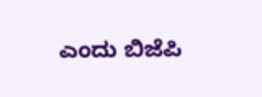ಎಂದು ಬಿಜೆಪಿ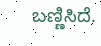ಬಣ್ಣಿಸಿದೆ.